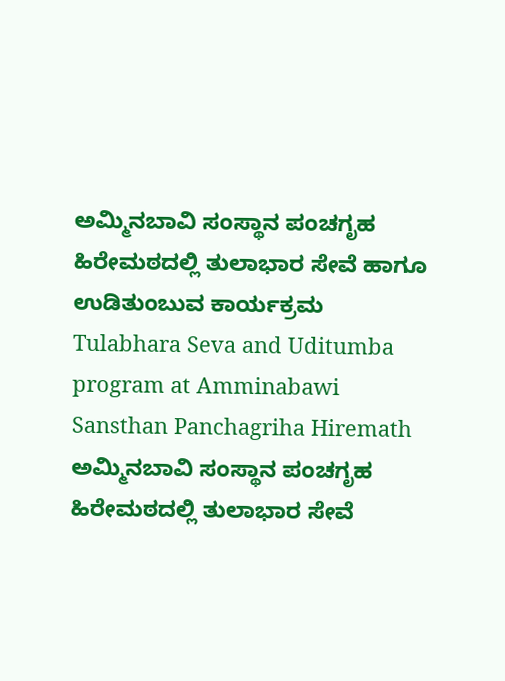ಅಮ್ಮಿನಬಾವಿ ಸಂಸ್ಥಾನ ಪಂಚಗೃಹ ಹಿರೇಮಠದಲ್ಲಿ ತುಲಾಭಾರ ಸೇವೆ ಹಾಗೂ ಉಡಿತುಂಬುವ ಕಾರ್ಯಕ್ರಮ
Tulabhara Seva and Uditumba program at Amminabawi Sansthan Panchagriha Hiremath
ಅಮ್ಮಿನಬಾವಿ ಸಂಸ್ಥಾನ ಪಂಚಗೃಹ ಹಿರೇಮಠದಲ್ಲಿ ತುಲಾಭಾರ ಸೇವೆ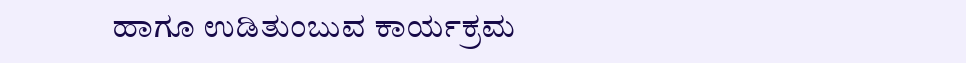ಹಾಗೂ ಉಡಿತುಂಬುವ ಕಾರ್ಯಕ್ರಮ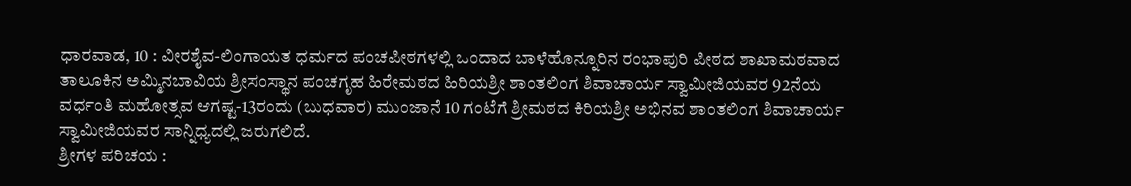ಧಾರವಾಡ, 10 : ವೀರಶೈವ-ಲಿಂಗಾಯತ ಧರ್ಮದ ಪಂಚಪೀಠಗಳಲ್ಲಿ ಒಂದಾದ ಬಾಳೆಹೊನ್ನೂರಿನ ರಂಭಾಪುರಿ ಪೀಠದ ಶಾಖಾಮಠವಾದ ತಾಲೂಕಿನ ಅಮ್ಮಿನಬಾವಿಯ ಶ್ರೀಸಂಸ್ಥಾನ ಪಂಚಗೃಹ ಹಿರೇಮಠದ ಹಿರಿಯಶ್ರೀ ಶಾಂತಲಿಂಗ ಶಿವಾಚಾರ್ಯ ಸ್ವಾಮೀಜಿಯವರ 92ನೆಯ ವರ್ಧಂತಿ ಮಹೋತ್ಸವ ಆಗಷ್ಟ-13ರಂದು (ಬುಧವಾರ) ಮುಂಜಾನೆ 10 ಗಂಟೆಗೆ ಶ್ರೀಮಠದ ಕಿರಿಯಶ್ರೀ ಅಭಿನವ ಶಾಂತಲಿಂಗ ಶಿವಾಚಾರ್ಯ ಸ್ವಾಮೀಜಿಯವರ ಸಾನ್ನಿಧ್ಯದಲ್ಲಿ ಜರುಗಲಿದೆ.
ಶ್ರೀಗಳ ಪರಿಚಯ :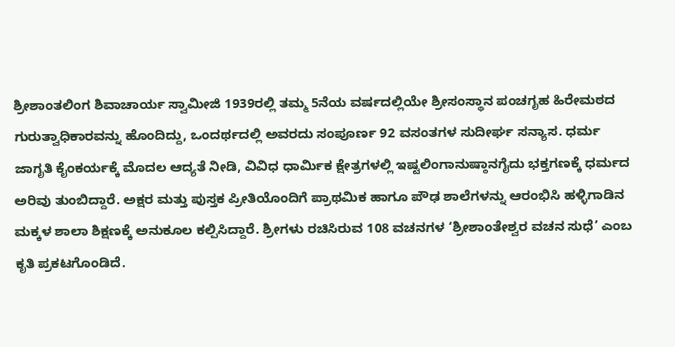ಶ್ರೀಶಾಂತಲಿಂಗ ಶಿವಾಚಾರ್ಯ ಸ್ವಾಮೀಜಿ 1939ರಲ್ಲಿ ತಮ್ಮ 5ನೆಯ ವರ್ಷದಲ್ಲಿಯೇ ಶ್ರೀಸಂಸ್ಥಾನ ಪಂಚಗೃಹ ಹಿರೇಮಠದ ಗುರುತ್ವಾಧಿಕಾರವನ್ನು ಹೊಂದಿದ್ದು, ಒಂದರ್ಥದಲ್ಲಿ ಅವರದು ಸಂಪೂರ್ಣ 92 ವಸಂತಗಳ ಸುದೀರ್ಘ ಸನ್ಯಾಸ. ಧರ್ಮ ಜಾಗೃತಿ ಕೈಂಕರ್ಯಕ್ಕೆ ಮೊದಲ ಆದ್ಯತೆ ನೀಡಿ, ವಿವಿಧ ಧಾರ್ಮಿಕ ಕ್ಷೇತ್ರಗಳಲ್ಲಿ ಇಷ್ಟಲಿಂಗಾನುಷ್ಠಾನಗೈದು ಭಕ್ತಗಣಕ್ಕೆ ಧರ್ಮದ ಅರಿವು ತುಂಬಿದ್ದಾರೆ. ಅಕ್ಷರ ಮತ್ತು ಪುಸ್ತಕ ಪ್ರೀತಿಯೊಂದಿಗೆ ಪ್ರಾಥಮಿಕ ಹಾಗೂ ಪೌಢ ಶಾಲೆಗಳನ್ನು ಆರಂಭಿಸಿ ಹಳ್ಳಿಗಾಡಿನ ಮಕ್ಕಳ ಶಾಲಾ ಶಿಕ್ಷಣಕ್ಕೆ ಅನುಕೂಲ ಕಲ್ಪಿಸಿದ್ದಾರೆ. ಶ್ರೀಗಳು ರಚಿಸಿರುವ 108 ವಚನಗಳ ‘ಶ್ರೀಶಾಂತೇಶ್ವರ ವಚನ ಸುಧೆ’ ಎಂಬ ಕೃತಿ ಪ್ರಕಟಗೊಂಡಿದೆ.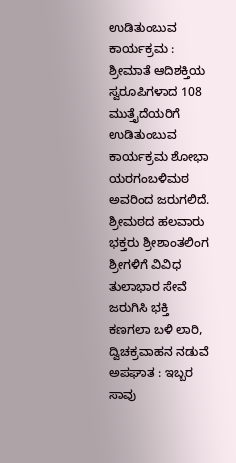ಉಡಿತುಂಬುವ ಕಾರ್ಯಕ್ರಮ : ಶ್ರೀಮಾತೆ ಆದಿಶಕ್ತಿಯ ಸ್ವರೂಪಿಗಳಾದ 108 ಮುತ್ತೈದೆಯರಿಗೆ ಉಡಿತುಂಬುವ ಕಾರ್ಯಕ್ರಮ ಶೋಭಾ ಯರಗಂಬಳಿಮಠ ಅವರಿಂದ ಜರುಗಲಿದೆ. ಶ್ರೀಮಠದ ಹಲವಾರು ಭಕ್ತರು ಶ್ರೀಶಾಂತಲಿಂಗ ಶ್ರೀಗಳಿಗೆ ವಿವಿಧ ತುಲಾಭಾರ ಸೇವೆ ಜರುಗಿಸಿ ಭಕ್ತಿ
ಕಣಗಲಾ ಬಳಿ ಲಾರಿ, ದ್ವಿಚಕ್ರವಾಹನ ನಡುವೆ ಅಪಘಾತ : ಇಬ್ಬರ ಸಾವು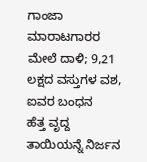ಗಾಂಜಾ ಮಾರಾಟಗಾರರ ಮೇಲೆ ದಾಳಿ; 9,21 ಲಕ್ಷದ ವಸ್ತುಗಳ ವಶ, ಐವರ ಬಂಧನ
ಹೆತ್ತ ವೃದ್ದ ತಾಯಿಯನ್ನೆ ನಿರ್ಜನ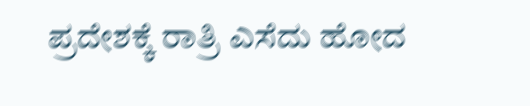ಪ್ರದೇಶಕ್ಕೆ ರಾತ್ರಿ ಎಸೆದು ಹೋದ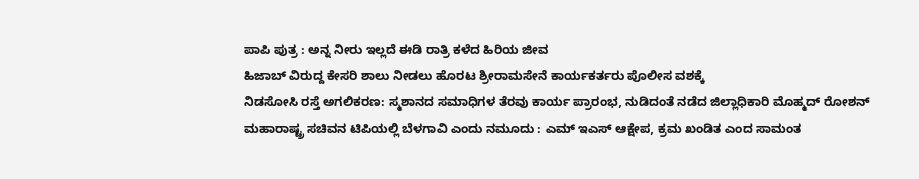ಪಾಪಿ ಪುತ್ರ : ಅನ್ನ ನೀರು ಇಲ್ಲದೆ ಈಡಿ ರಾತ್ರಿ ಕಳೆದ ಹಿರಿಯ ಜೀವ
ಹಿಜಾಬ್ ವಿರುದ್ದ ಕೇಸರಿ ಶಾಲು ನೀಡಲು ಹೊರಟ ಶ್ರೀರಾಮಸೇನೆ ಕಾರ್ಯಕರ್ತರು ಪೊಲೀಸ ವಶಕ್ಕೆ
ನಿಡಸೋಸಿ ರಸ್ತೆ ಅಗಲಿಕರಣ: ಸ್ಮಶಾನದ ಸಮಾಧಿಗಳ ತೆರವು ಕಾರ್ಯ ಪ್ರಾರಂಭ, ನುಡಿದಂತೆ ನಡೆದ ಜಿಲ್ಲಾಧಿಕಾರಿ ಮೊಹ್ಮದ್ ರೋಶನ್
ಮಹಾರಾಷ್ಟ್ರ ಸಚಿವನ ಟಿಪಿಯಲ್ಲಿ ಬೆಳಗಾವಿ ಎಂದು ನಮೂದು : ಎಮ್ ಇಎಸ್ ಆಕ್ಷೇಪ, ಕ್ರಮ ಖಂಡಿತ ಎಂದ ಸಾಮಂತ